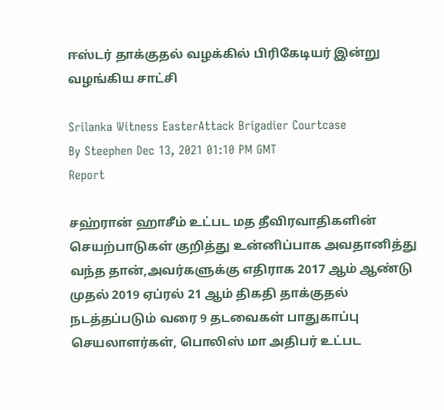ஈஸ்டர் தாக்குதல் வழக்கில் பிரிகேடியர் இன்று வழங்கிய சாட்சி

Srilanka Witness EasterAttack Brigadier Courtcase
By Steephen Dec 13, 2021 01:10 PM GMT
Report

சஹ்ரான் ஹாசீம் உட்பட மத தீவிரவாதிகளின் செயற்பாடுகள் குறித்து உன்னிப்பாக அவதானித்து வந்த தான்,அவர்களுக்கு எதிராக 2017 ஆம் ஆண்டு முதல் 2019 ஏப்ரல் 21 ஆம் திகதி தாக்குதல் நடத்தப்படும் வரை 9 தடவைகள் பாதுகாப்பு செயலாளர்கள், பொலிஸ் மா அதிபர் உட்பட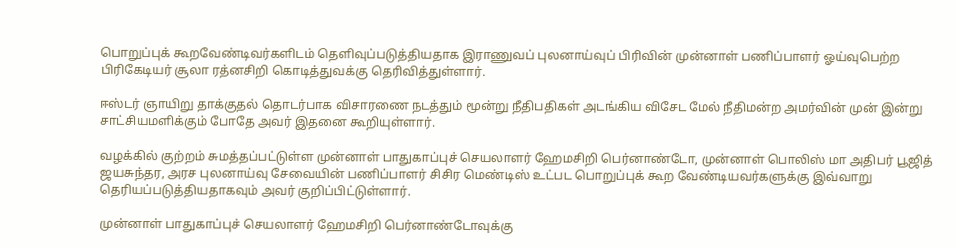பொறுப்புக் கூறவேண்டிவர்களிடம் தெளிவுப்படுத்தியதாக இராணுவப் புலனாய்வுப் பிரிவின் முன்னாள் பணிப்பாளர் ஓய்வுபெற்ற பிரிகேடியர் சூலா ரத்னசிறி கொடித்துவக்கு தெரிவித்துள்ளார்.

ஈஸ்டர் ஞாயிறு தாக்குதல் தொடர்பாக விசாரணை நடத்தும் மூன்று நீதிபதிகள் அடங்கிய விசேட மேல் நீதிமன்ற அமர்வின் முன் இன்று சாட்சியமளிக்கும் போதே அவர் இதனை கூறியுள்ளார்.

வழக்கில் குற்றம் சுமத்தப்பட்டுள்ள முன்னாள் பாதுகாப்புச் செயலாளர் ஹேமசிறி பெர்னாண்டோ, முன்னாள் பொலிஸ் மா அதிபர் பூஜித் ஜயசுந்தர, அரச புலனாய்வு சேவையின் பணிப்பாளர் சிசிர மெண்டிஸ் உட்பட பொறுப்புக் கூற வேண்டியவர்களுக்கு இவ்வாறு தெரியப்படுத்தியதாகவும் அவர் குறிப்பிட்டுள்ளார்.

முன்னாள் பாதுகாப்புச் செயலாளர் ஹேமசிறி பெர்னாண்டோவுக்கு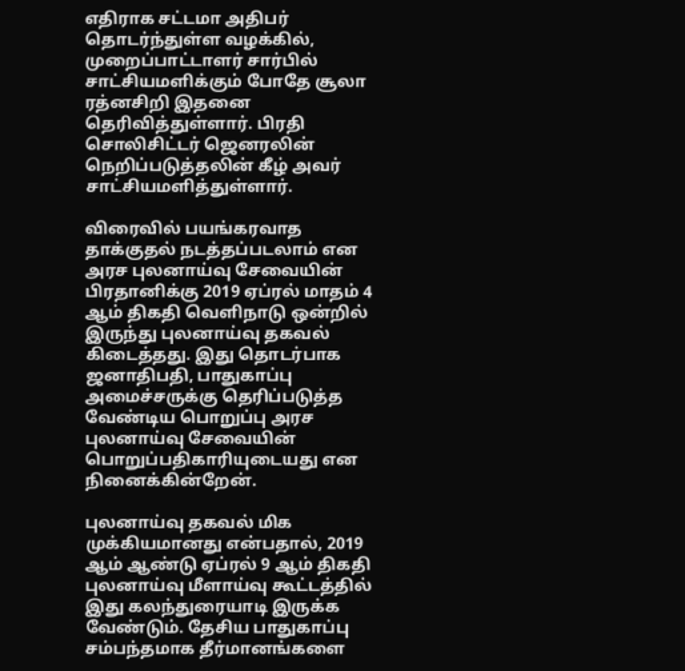எதிராக சட்டமா அதிபர் தொடர்ந்துள்ள வழக்கில், முறைப்பாட்டாளர் சார்பில் சாட்சியமளிக்கும் போதே சூலா ரத்னசிறி இதனை தெரிவித்துள்ளார். பிரதி சொலிசிட்டர் ஜெனரலின் நெறிப்படுத்தலின் கீழ் அவர் சாட்சியமளித்துள்ளார்.

விரைவில் பயங்கரவாத தாக்குதல் நடத்தப்படலாம் என அரச புலனாய்வு சேவையின் பிரதானிக்கு 2019 ஏப்ரல் மாதம் 4 ஆம் திகதி வெளிநாடு ஒன்றில் இருந்து புலனாய்வு தகவல் கிடைத்தது. இது தொடர்பாக ஜனாதிபதி, பாதுகாப்பு அமைச்சருக்கு தெரிப்படுத்த வேண்டிய பொறுப்பு அரச புலனாய்வு சேவையின் பொறுப்பதிகாரியுடையது என நினைக்கின்றேன்.

புலனாய்வு தகவல் மிக முக்கியமானது என்பதால், 2019 ஆம் ஆண்டு ஏப்ரல் 9 ஆம் திகதி புலனாய்வு மீளாய்வு கூட்டத்தில் இது கலந்துரையாடி இருக்க வேண்டும். தேசிய பாதுகாப்பு சம்பந்தமாக தீர்மானங்களை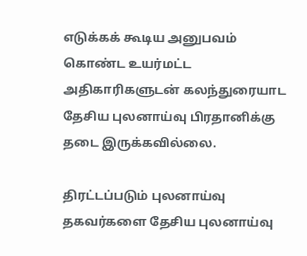எடுக்கக் கூடிய அனுபவம் கொண்ட உயர்மட்ட அதிகாரிகளுடன் கலந்துரையாட தேசிய புலனாய்வு பிரதானிக்கு தடை இருக்கவில்லை.

திரட்டப்படும் புலனாய்வு தகவர்களை தேசிய புலனாய்வு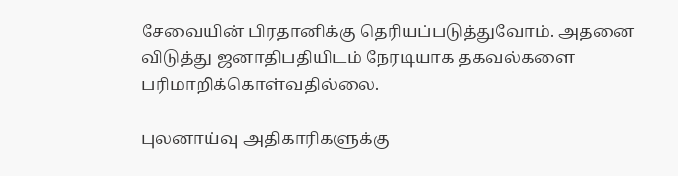சேவையின் பிரதானிக்கு தெரியப்படுத்துவோம். அதனை விடுத்து ஜனாதிபதியிடம் நேரடியாக தகவல்களை பரிமாறிக்கொள்வதில்லை.

புலனாய்வு அதிகாரிகளுக்கு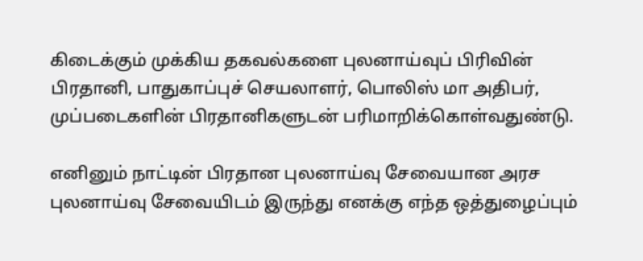கிடைக்கும் முக்கிய தகவல்களை புலனாய்வுப் பிரிவின் பிரதானி, பாதுகாப்புச் செயலாளர், பொலிஸ் மா அதிபர், முப்படைகளின் பிரதானிகளுடன் பரிமாறிக்கொள்வதுண்டு.

எனினும் நாட்டின் பிரதான புலனாய்வு சேவையான அரச புலனாய்வு சேவையிடம் இருந்து எனக்கு எந்த ஒத்துழைப்பும்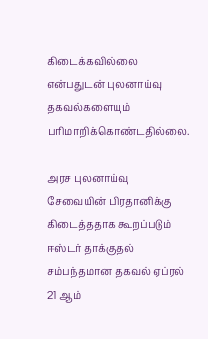கிடைக்கவில்லை என்பதுடன் புலனாய்வு தகவல்களையும் பரிமாறிக்கொண்டதில்லை.

அரச புலனாய்வு சேவையின் பிரதானிக்கு கிடைத்ததாக கூறப்படும் ஈஸ்டர் தாக்குதல் சம்பந்தமான தகவல் ஏப்ரல் 21 ஆம்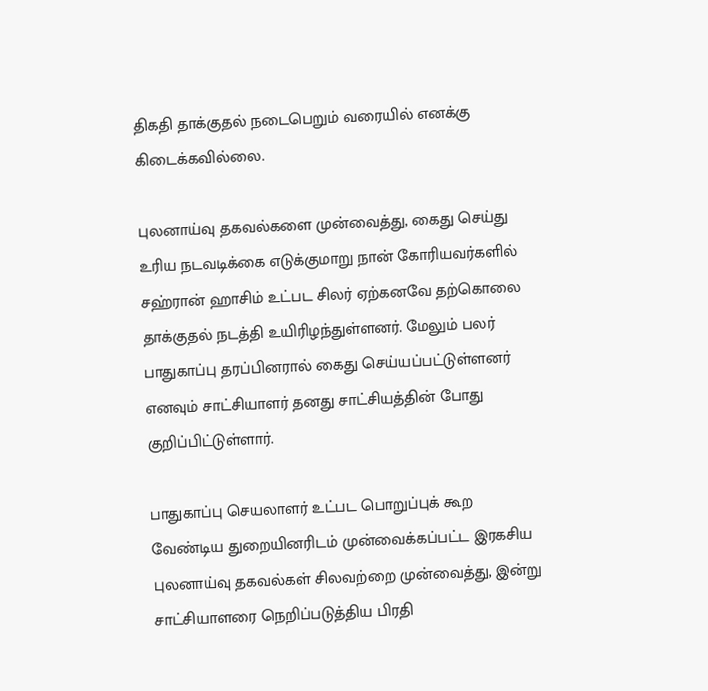திகதி தாக்குதல் நடைபெறும் வரையில் எனக்கு கிடைக்கவில்லை.

புலனாய்வு தகவல்களை முன்வைத்து, கைது செய்து உரிய நடவடிக்கை எடுக்குமாறு நான் கோரியவர்களில் சஹ்ரான் ஹாசிம் உட்பட சிலர் ஏற்கனவே தற்கொலை தாக்குதல் நடத்தி உயிரிழந்துள்ளனர். மேலும் பலர் பாதுகாப்பு தரப்பினரால் கைது செய்யப்பட்டுள்ளனர் எனவும் சாட்சியாளர் தனது சாட்சியத்தின் போது குறிப்பிட்டுள்ளார்.

பாதுகாப்பு செயலாளர் உட்பட பொறுப்புக் கூற வேண்டிய துறையினரிடம் முன்வைக்கப்பட்ட இரகசிய புலனாய்வு தகவல்கள் சிலவற்றை முன்வைத்து, இன்று சாட்சியாளரை நெறிப்படுத்திய பிரதி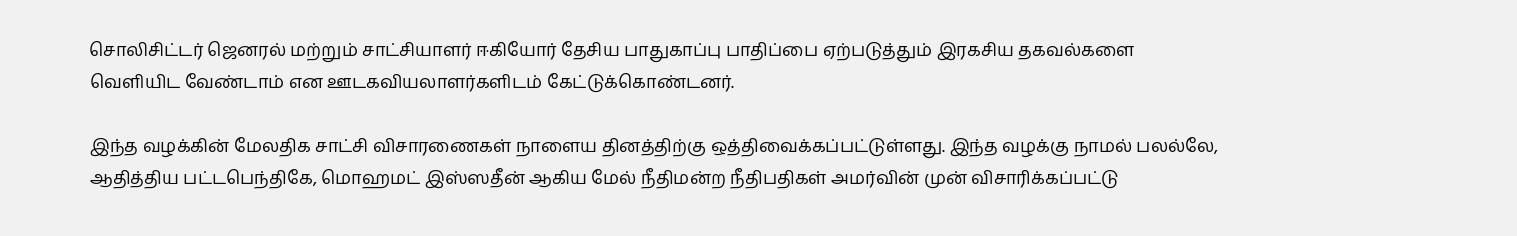சொலிசிட்டர் ஜெனரல் மற்றும் சாட்சியாளர் ஈகியோர் தேசிய பாதுகாப்பு பாதிப்பை ஏற்படுத்தும் இரகசிய தகவல்களை வெளியிட வேண்டாம் என ஊடகவியலாளர்களிடம் கேட்டுக்கொண்டனர்.

இந்த வழக்கின் மேலதிக சாட்சி விசாரணைகள் நாளைய தினத்திற்கு ஒத்திவைக்கப்பட்டுள்ளது. இந்த வழக்கு நாமல் பலல்லே, ஆதித்திய பட்டபெந்திகே, மொஹமட் இஸ்ஸதீன் ஆகிய மேல் நீதிமன்ற நீதிபதிகள் அமர்வின் முன் விசாரிக்கப்பட்டு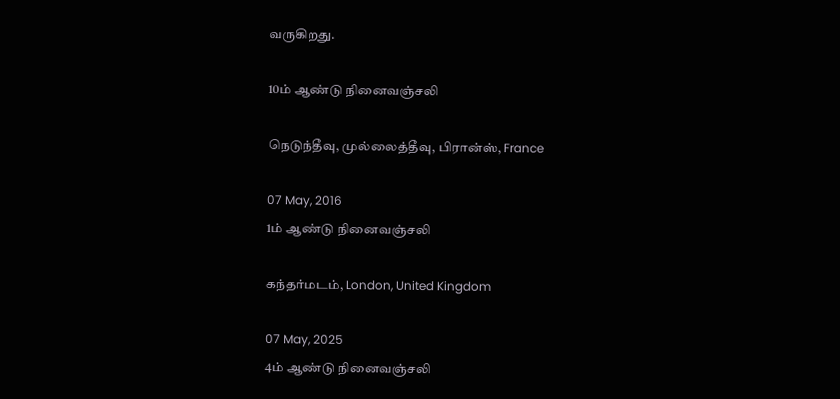வருகிறது.

10ம் ஆண்டு நினைவஞ்சலி

நெடுந்தீவு, முல்லைத்தீவு, பிரான்ஸ், France

07 May, 2016
1ம் ஆண்டு நினைவஞ்சலி

கந்தர்மடம், London, United Kingdom

07 May, 2025
4ம் ஆண்டு நினைவஞ்சலி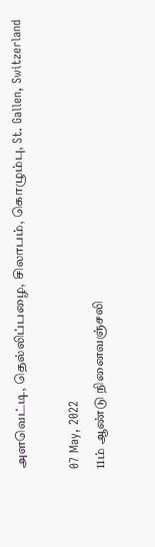அளவெட்டி, தெல்லிப்பழை, சிலாபம், கொழும்பு, St. Gallen, Switzerland

07 May, 2022
11ம் ஆண்டு நினைவஞ்சலி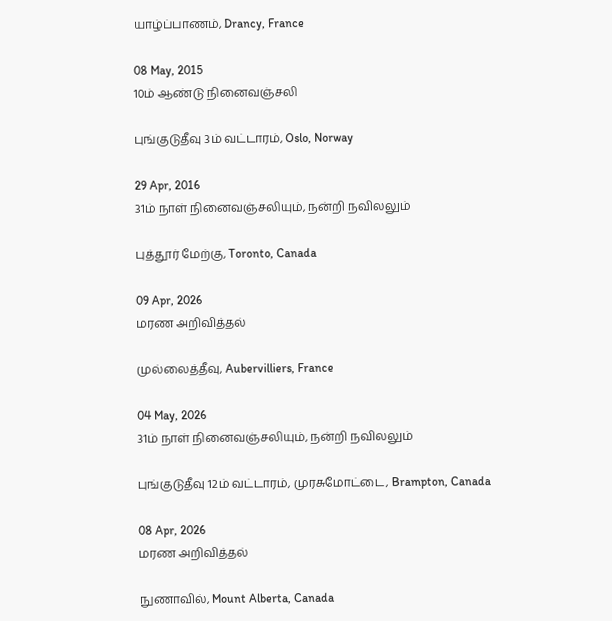யாழ்ப்பாணம், Drancy, France

08 May, 2015
10ம் ஆண்டு நினைவஞ்சலி

புங்குடுதீவு 3ம் வட்டாரம், Oslo, Norway

29 Apr, 2016
31ம் நாள் நினைவஞ்சலியும், நன்றி நவிலலும்

புத்தூர் மேற்கு, Toronto, Canada

09 Apr, 2026
மரண அறிவித்தல்

முல்லைத்தீவு, Aubervilliers, France

04 May, 2026
31ம் நாள் நினைவஞ்சலியும், நன்றி நவிலலும்

புங்குடுதீவு 12ம் வட்டாரம், முரசுமோட்டை, Brampton, Canada

08 Apr, 2026
மரண அறிவித்தல்

நுணாவில், Mount Alberta, Canada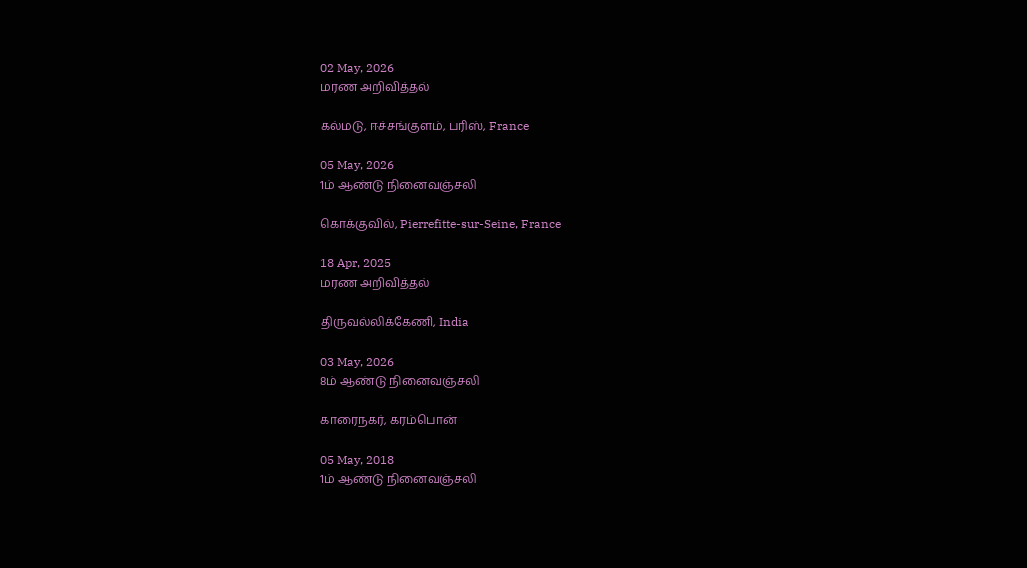02 May, 2026
மரண அறிவித்தல்

கல்மடு, ஈச்சங்குளம், பரிஸ், France

05 May, 2026
1ம் ஆண்டு நினைவஞ்சலி

கொக்குவில், Pierrefitte-sur-Seine, France

18 Apr, 2025
மரண அறிவித்தல்

திருவல்லிக்கேணி, India

03 May, 2026
8ம் ஆண்டு நினைவஞ்சலி

காரைநகர், கரம்பொன்

05 May, 2018
1ம் ஆண்டு நினைவஞ்சலி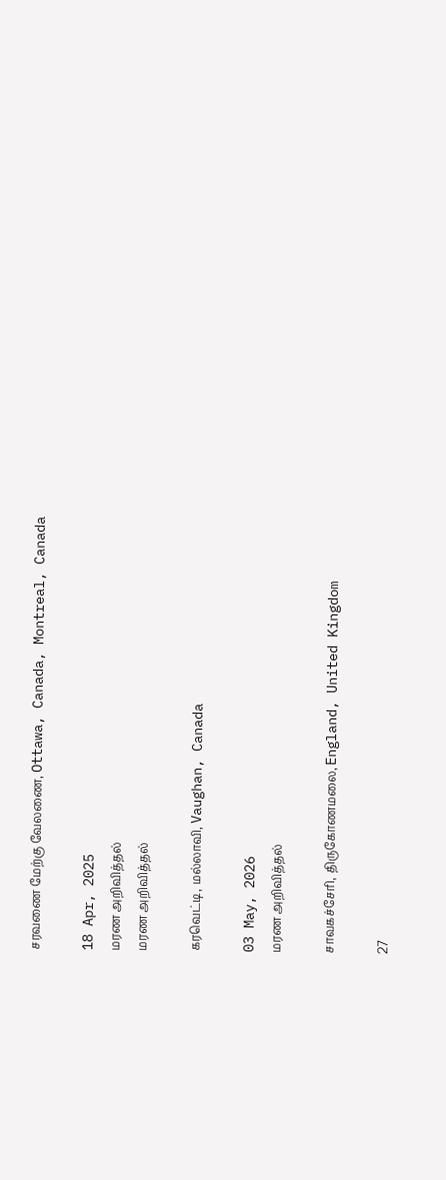சரவணை மேற்கு வேலணை, Ottawa, Canada, Montreal, Canada

18 Apr, 2025
மரண அறிவித்தல்
மரண அறிவித்தல்

கரவெட்டி, மல்லாவி, Vaughan, Canada

03 May, 2026
மரண அறிவித்தல்

சாவகச்சேரி, திருகோணமலை, England, United Kingdom

27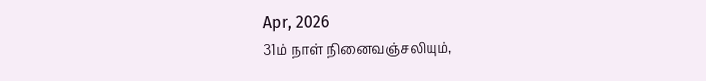Apr, 2026
31ம் நாள் நினைவஞ்சலியும்,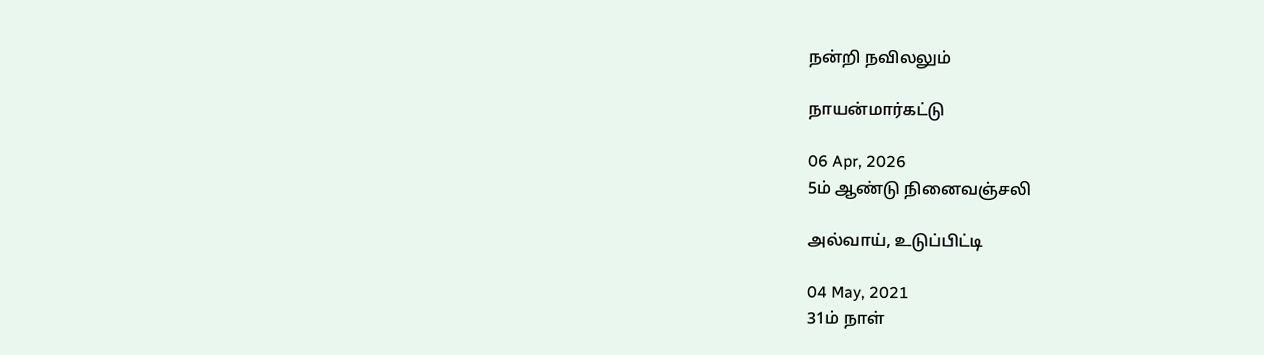நன்றி நவிலலும்

நாயன்மார்கட்டு

06 Apr, 2026
5ம் ஆண்டு நினைவஞ்சலி

அல்வாய், உடுப்பிட்டி

04 May, 2021
31ம் நாள்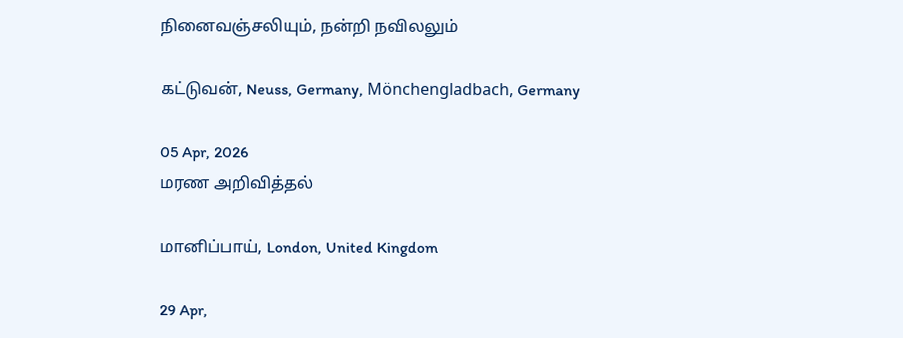நினைவஞ்சலியும், நன்றி நவிலலும்

கட்டுவன், Neuss, Germany, Mönchengladbach, Germany

05 Apr, 2026
மரண அறிவித்தல்

மானிப்பாய், London, United Kingdom

29 Apr,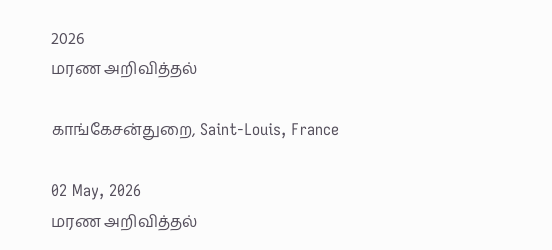2026
மரண அறிவித்தல்

காங்கேசன்துறை, Saint-Louis, France

02 May, 2026
மரண அறிவித்தல்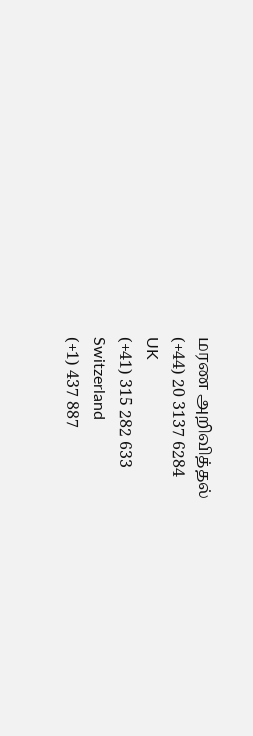மரண அறிவித்தல்
(+44) 20 3137 6284
UK
(+41) 315 282 633
Switzerland
(+1) 437 887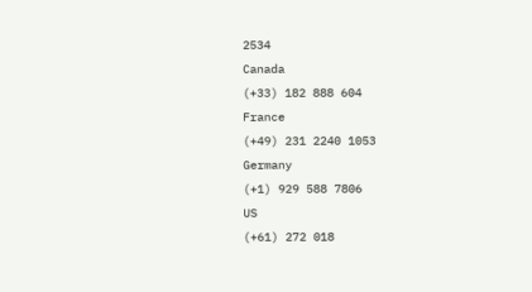2534
Canada
(+33) 182 888 604
France
(+49) 231 2240 1053
Germany
(+1) 929 588 7806
US
(+61) 272 018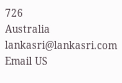726
Australia
lankasri@lankasri.com
Email US